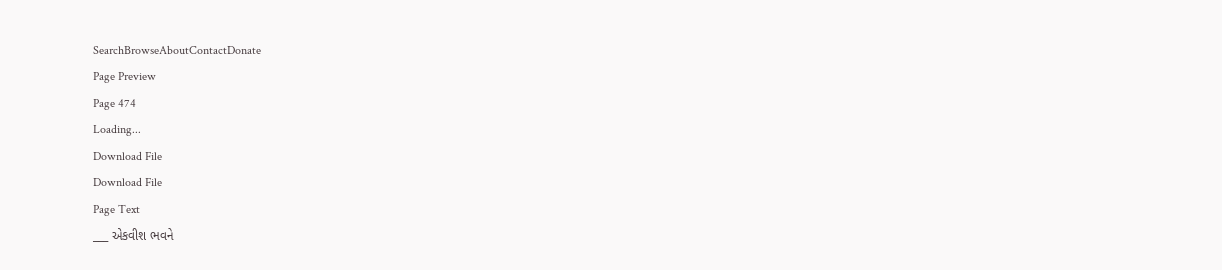SearchBrowseAboutContactDonate
Page Preview
Page 474
Loading...
Download File
Download File
Page Text
___ એકવીશ ભવને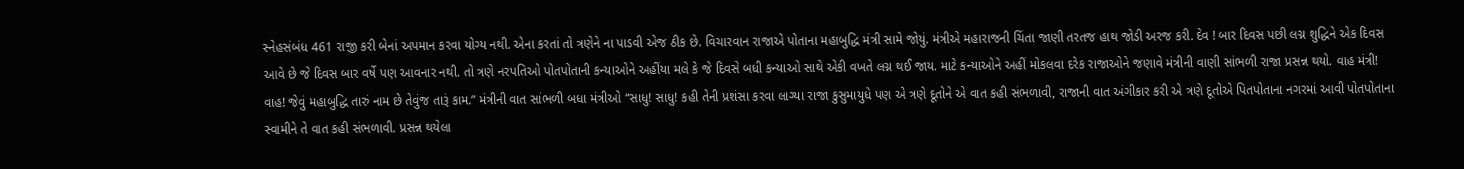સ્નેહસંબંધ 461 રાજી કરી બેનાં અપમાન કરવા યોગ્ય નથી. એના કરતાં તો ત્રણેને ના પાડવી એજ ઠીક છે. વિચારવાન રાજાએ પોતાના મહાબુદ્ધિ મંત્રી સામે જોયું. મંત્રીએ મહારાજની ચિંતા જાણી તરતજ હાથ જોડી અરજ કરી. દેવ ! બાર દિવસ પછી લગ્ન શુદ્ધિને એક દિવસ આવે છે જે દિવસ બાર વર્ષે પણ આવનાર નથી. તો ત્રણે નરપતિઓ પોતપોતાની કન્યાઓને અહીંયા મલે કે જે દિવસે બધી કન્યાઓ સાથે એકી વખતે લગ્ન થઈ જાય. માટે કન્યાઓને અહીં મોકલવા દરેક રાજાઓને જણાવે મંત્રીની વાણી સાંભળી રાજા પ્રસન્ન થયો. વાહ મંત્રી! વાહ! જેવું મહાબુદ્ધિ તારું નામ છે તેવુંજ તારૂં કામ.” મંત્રીની વાત સાંભળી બધા મંત્રીઓ “સાધુ! સાધુ! કહી તેની પ્રશંસા કરવા લાગ્યા રાજા કુસુમાયુધે પણ એ ત્રણે દૂતોને એ વાત કહી સંભળાવી, રાજાની વાત અંગીકાર કરી એ ત્રણે દૂતોએ પિતપોતાના નગરમાં આવી પોતપોતાના સ્વામીને તે વાત કહી સંભળાવી. પ્રસન્ન થયેલા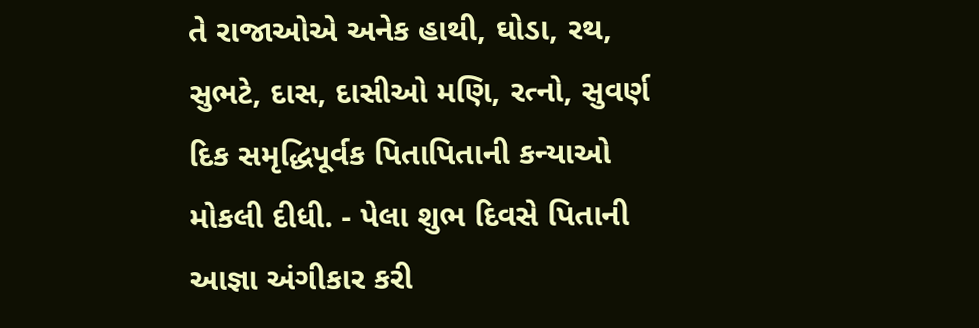તે રાજાઓએ અનેક હાથી, ઘોડા, રથ, સુભટે, દાસ, દાસીઓ મણિ, રત્નો, સુવર્ણ દિક સમૃદ્ધિપૂર્વક પિતાપિતાની કન્યાઓ મોકલી દીધી. - પેલા શુભ દિવસે પિતાની આજ્ઞા અંગીકાર કરી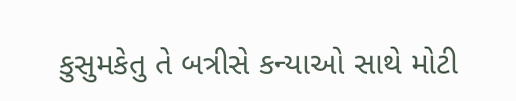કુસુમકેતુ તે બત્રીસે કન્યાઓ સાથે મોટી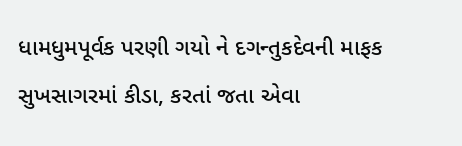ધામધુમપૂર્વક પરણી ગયો ને દગન્તુકદેવની માફક સુખસાગરમાં કીડા, કરતાં જતા એવા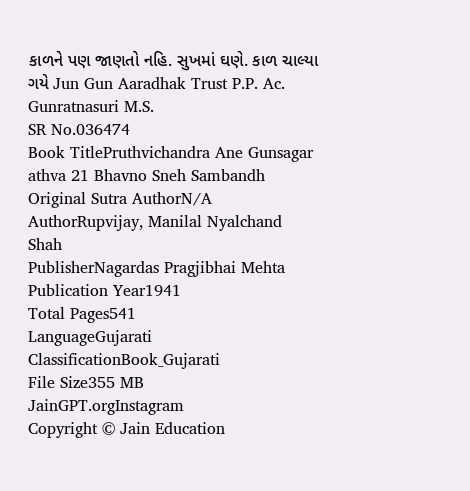કાળને પણ જાણતો નહિ. સુખમાં ઘણે. કાળ ચાલ્યા ગયે Jun Gun Aaradhak Trust P.P. Ac. Gunratnasuri M.S.
SR No.036474
Book TitlePruthvichandra Ane Gunsagar athva 21 Bhavno Sneh Sambandh
Original Sutra AuthorN/A
AuthorRupvijay, Manilal Nyalchand Shah
PublisherNagardas Pragjibhai Mehta
Publication Year1941
Total Pages541
LanguageGujarati
ClassificationBook_Gujarati
File Size355 MB
JainGPT.orgInstagram
Copyright © Jain Education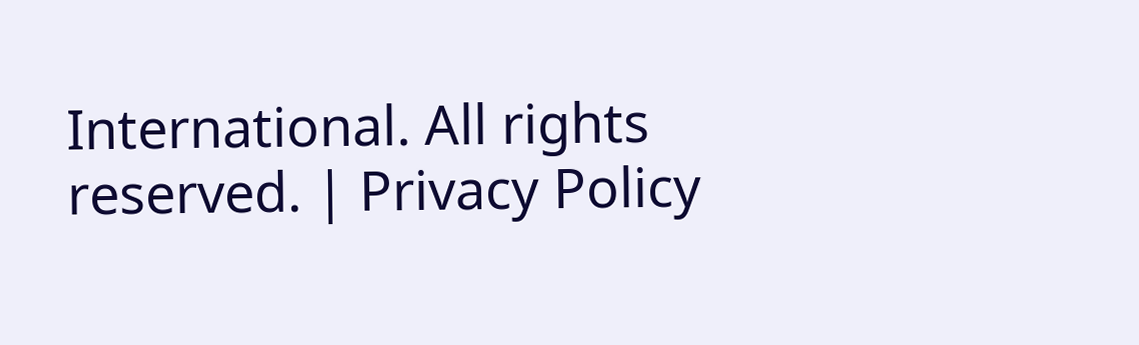International. All rights reserved. | Privacy Policy